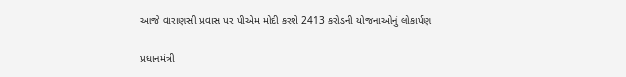આજે વારાણસી પ્રવાસ પર પીએમ મોદી કરશે 2413 કરોડની યોજનાઓનું લોકાર્પણ

પ્રધાનમંત્રી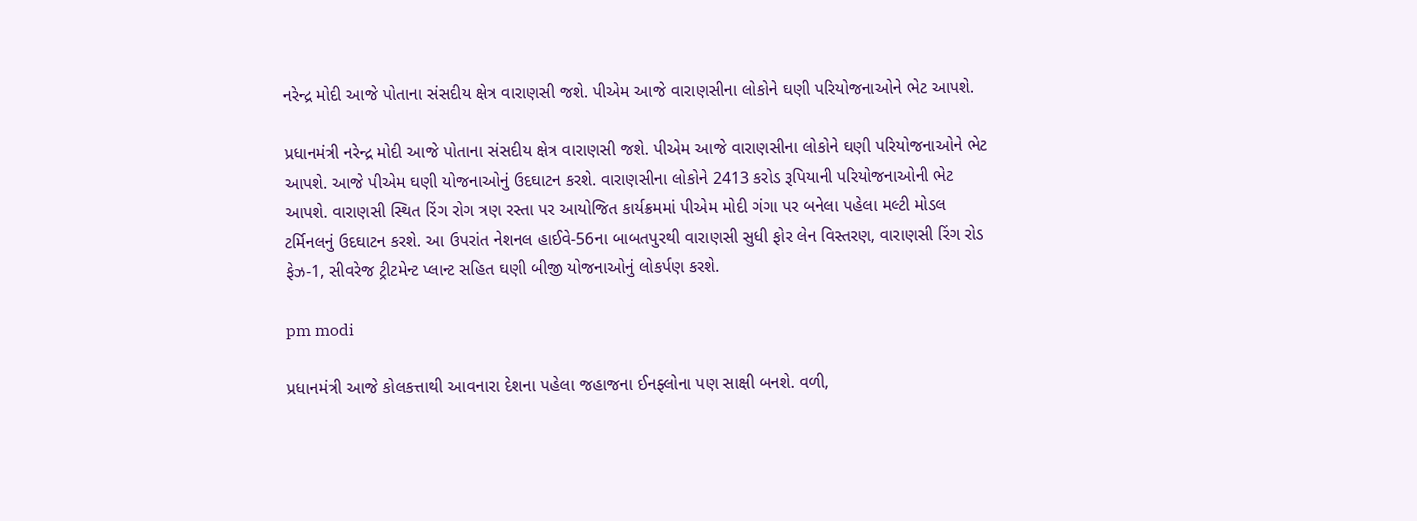નરેન્દ્ર મોદી આજે પોતાના સંસદીય ક્ષેત્ર વારાણસી જશે. પીએમ આજે વારાણસીના લોકોને ઘણી પરિયોજનાઓને ભેટ આપશે.

પ્રધાનમંત્રી નરેન્દ્ર મોદી આજે પોતાના સંસદીય ક્ષેત્ર વારાણસી જશે. પીએમ આજે વારાણસીના લોકોને ઘણી પરિયોજનાઓને ભેટ આપશે. આજે પીએમ ઘણી યોજનાઓનું ઉદઘાટન કરશે. વારાણસીના લોકોને 2413 કરોડ રૂપિયાની પરિયોજનાઓની ભેટ આપશે. વારાણસી સ્થિત રિંગ રોગ ત્રણ રસ્તા પર આયોજિત કાર્યક્રમમાં પીએમ મોદી ગંગા પર બનેલા પહેલા મલ્ટી મોડલ ટર્મિનલનું ઉદઘાટન કરશે. આ ઉપરાંત નેશનલ હાઈવે-56ના બાબતપુરથી વારાણસી સુધી ફોર લેન વિસ્તરણ, વારાણસી રિંગ રોડ ફેઝ-1, સીવરેજ ટ્રીટમેન્ટ પ્લાન્ટ સહિત ઘણી બીજી યોજનાઓનું લોકર્પણ કરશે.

pm modi

પ્રધાનમંત્રી આજે કોલકત્તાથી આવનારા દેશના પહેલા જહાજના ઈનફ્લોના પણ સાક્ષી બનશે. વળી,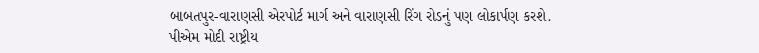બાબતપુર-વારાણસી એરપોર્ટ માર્ગ અને વારાણસી રિંગ રોડનું પણ લોકાર્પણ કરશે. પીએમ મોદી રાષ્ટ્રીય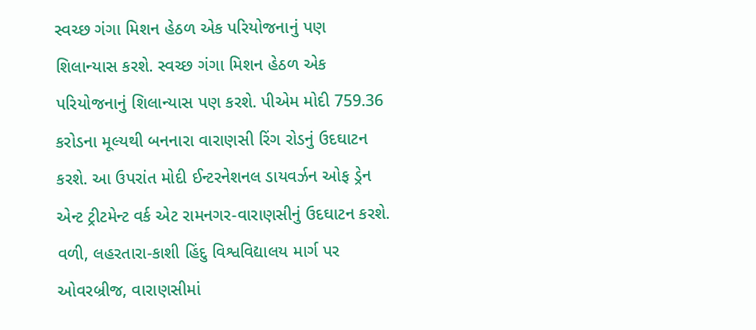સ્વચ્છ ગંગા મિશન હેઠળ એક પરિયોજનાનું પણ શિલાન્યાસ કરશે. સ્વચ્છ ગંગા મિશન હેઠળ એક પરિયોજનાનું શિલાન્યાસ પણ કરશે. પીએમ મોદી 759.36 કરોડના મૂલ્યથી બનનારા વારાણસી રિંગ રોડનું ઉદઘાટન કરશે. આ ઉપરાંત મોદી ઈન્ટરનેશનલ ડાયવર્ઝન ઓફ ડ્રેન એન્ટ ટ્રીટમેન્ટ વર્ક એટ રામનગર-વારાણસીનું ઉદઘાટન કરશે. વળી, લહરતારા-કાશી હિંદુ વિશ્વવિદ્યાલય માર્ગ પર ઓવરબ્રીજ, વારાણસીમાં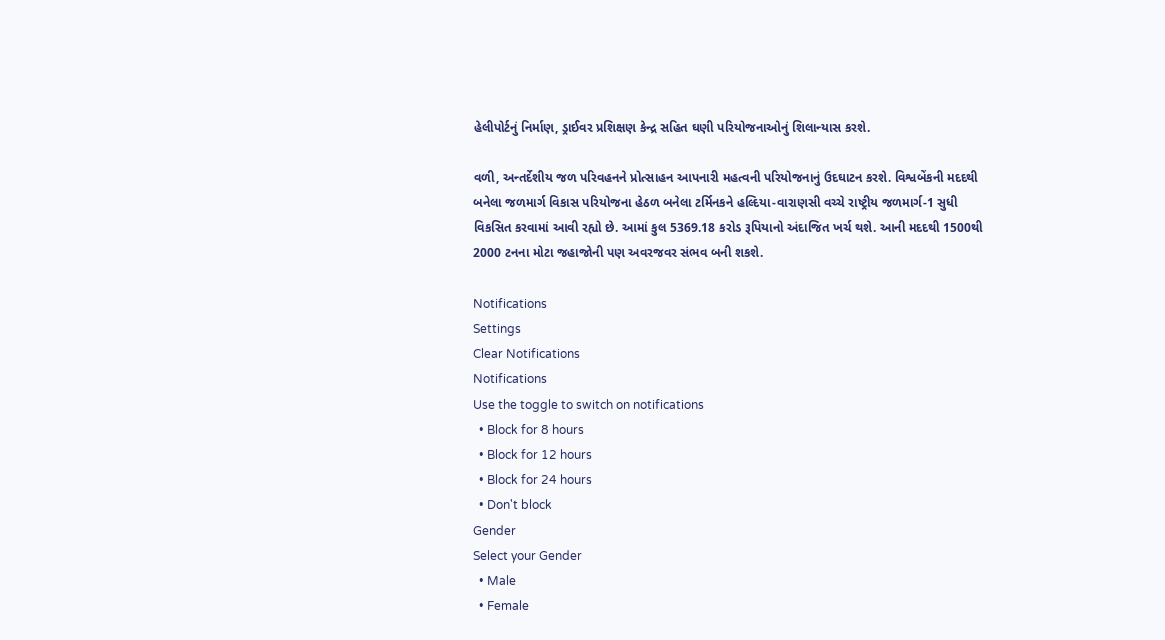હેલીપોર્ટનું નિર્માણ, ડ્રાઈવર પ્રશિક્ષણ કેન્દ્ર સહિત ઘણી પરિયોજનાઓનું શિલાન્યાસ કરશે.

વળી, અન્તર્દેશીય જળ પરિવહનને પ્રોત્સાહન આપનારી મહત્વની પરિયોજનાનું ઉદઘાટન કરશે. વિશ્વબેંકની મદદથી બનેલા જળમાર્ગ વિકાસ પરિયોજના હેઠળ બનેલા ટર્મિનકને હલ્દિયા-વારાણસી વચ્ચે રાષ્ટ્રીય જળમાર્ગ-1 સુધી વિકસિત કરવામાં આવી રહ્યો છે. આમાં કુલ 5369.18 કરોડ રૂપિયાનો અંદાજિત ખર્ચ થશે. આની મદદથી 1500થી 2000 ટનના મોટા જહાજોની પણ અવરજવર સંભવ બની શકશે.

Notifications
Settings
Clear Notifications
Notifications
Use the toggle to switch on notifications
  • Block for 8 hours
  • Block for 12 hours
  • Block for 24 hours
  • Don't block
Gender
Select your Gender
  • Male
  • Female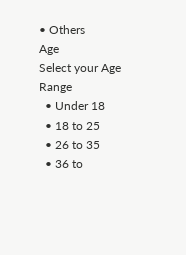• Others
Age
Select your Age Range
  • Under 18
  • 18 to 25
  • 26 to 35
  • 36 to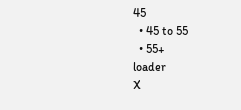45
  • 45 to 55
  • 55+
loader
X